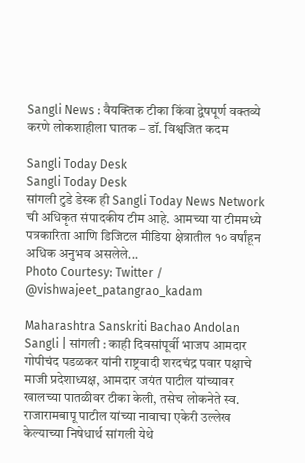Sangli News : वैयक्तिक टीका किंवा द्वेषपूर्ण वक्तव्ये करणे लोकशाहीला घातक – डॉ. विश्वजित कदम

Sangli Today Desk
Sangli Today Desk
सांगली टुडे डेस्क ही Sangli Today News Network ची अधिकृत संपादकीय टीम आहे. आमच्या या टीममध्ये पत्रकारिता आणि डिजिटल मीडिया क्षेत्रातील १० वर्षांहून अधिक अनुभव असलेले...
Photo Courtesy: Twitter / @vishwajeet_patangrao_kadam

Maharashtra Sanskriti Bachao Andolan Sangli | सांगली : काही दिवसांपूर्वी भाजप आमदार गोपीचंद पडळकर यांनी राष्ट्रवादी शरदचंद्र पवार पक्षाचे माजी प्रदेशाध्यक्ष, आमदार जयंत पाटील यांच्यावर खालच्या पातळीवर टीका केली, तसेच लोकनेते स्व. राजारामबापू पाटील यांच्या नावाचा एकेरी उल्लेख केल्याच्या निषेधार्थ सांगली येथे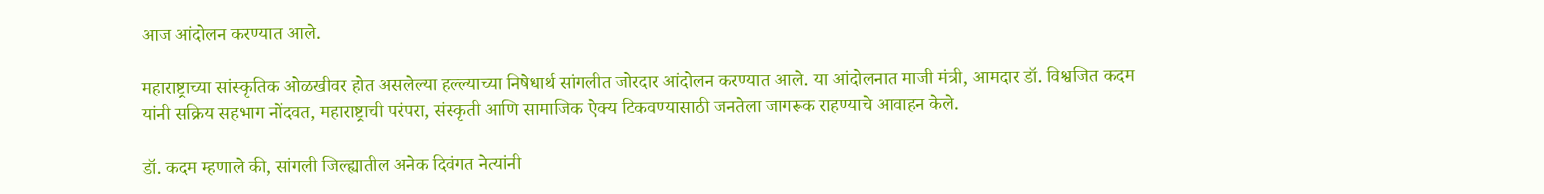आज आंदोलन करण्यात आले.

महाराष्ट्राच्या सांस्कृतिक ओळखीवर होत असलेल्या हल्ल्याच्या निषेधार्थ सांगलीत जोरदार आंदोलन करण्यात आले. या आंदोलनात माजी मंत्री, आमदार डॉ. विश्वजित कदम यांनी सक्रिय सहभाग नोंदवत, महाराष्ट्राची परंपरा, संस्कृती आणि सामाजिक ऐक्य टिकवण्यासाठी जनतेला जागरूक राहण्याचे आवाहन केले.

डॉ. कदम म्हणाले की, सांगली जिल्ह्यातील अनेक दिवंगत नेत्यांनी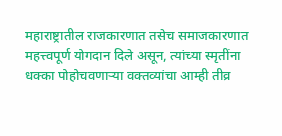महाराष्ट्रातील राजकारणात तसेच समाजकारणात महत्त्वपूर्ण योगदान दिले असून, त्यांच्या स्मृतींना धक्का पोहोचवणाऱ्या वक्तव्यांचा आम्ही तीव्र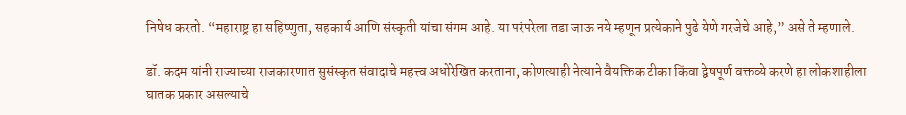निषेध करतो. “महाराष्ट्र हा सहिष्णुता, सहकार्य आणि संस्कृती यांचा संगम आहे. या परंपरेला तडा जाऊ नये म्हणून प्रत्येकाने पुढे येणे गरजेचे आहे,” असे ते म्हणाले.

डॉ. कदम यांनी राज्याच्या राजकारणात सुसंस्कृत संवादाचे महत्त्व अधोरेखित करताना, कोणत्याही नेत्याने वैयक्तिक टीका किंवा द्वेषपूर्ण वक्तव्ये करणे हा लोकशाहीला घातक प्रकार असल्याचे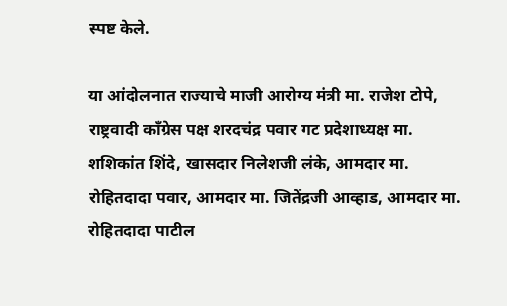स्पष्ट केले.

या आंदोलनात राज्याचे माजी आरोग्य मंत्री मा. राजेश टोपे, राष्ट्रवादी काँग्रेस पक्ष शरदचंद्र पवार गट प्रदेशाध्यक्ष मा. शशिकांत शिंदे, खासदार निलेशजी लंके, आमदार मा. रोहितदादा पवार, आमदार मा. जितेंद्रजी आव्हाड, आमदार मा. रोहितदादा पाटील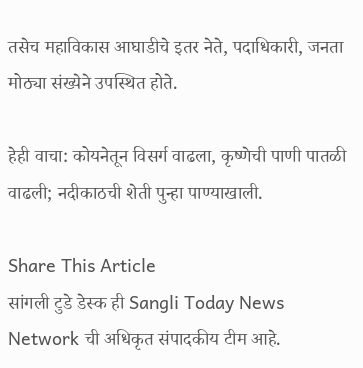तसेच महाविकास आघाडीचे इतर नेते, पदाधिकारी, जनता मोठ्या संख्येने उपस्थित होते.

हेही वाचा: कोयनेतून विसर्ग वाढला, कृष्णेची पाणी पातळी वाढली; नदीकाठची शेती पुन्हा पाण्याखाली.

Share This Article
सांगली टुडे डेस्क ही Sangli Today News Network ची अधिकृत संपादकीय टीम आहे.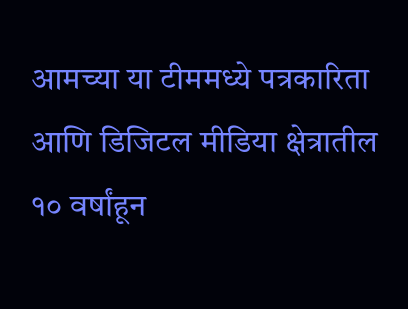आमच्या या टीममध्ये पत्रकारिता आणि डिजिटल मीडिया क्षेत्रातील १० वर्षांहून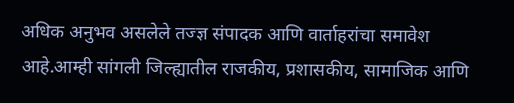अधिक अनुभव असलेले तज्ज्ञ संपादक आणि वार्ताहरांचा समावेश आहे.आम्ही सांगली जिल्ह्यातील राजकीय, प्रशासकीय, सामाजिक आणि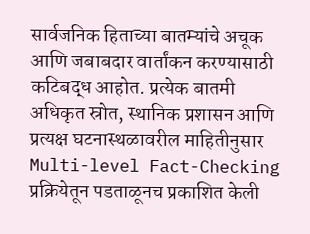सार्वजनिक हिताच्या बातम्यांचे अचूक आणि जबाबदार वार्तांकन करण्यासाठी कटिबद्ध आहोत. प्रत्येक बातमी अधिकृत स्रोत, स्थानिक प्रशासन आणि प्रत्यक्ष घटनास्थळावरील माहितीनुसार Multi-level Fact-Checking प्रक्रियेतून पडताळूनच प्रकाशित केली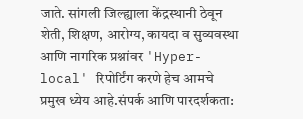जाते. सांगली जिल्ह्याला केंद्रस्थानी ठेवून शेती, शिक्षण, आरोग्य, कायदा व सुव्यवस्था आणि नागरिक प्रश्नांवर 'Hyper-local' रिपोर्टिंग करणे हेच आमचे प्रमुख ध्येय आहे.संपर्क आणि पारदर्शकता: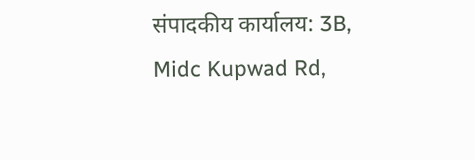संपादकीय कार्यालय: 3B, Midc Kupwad Rd,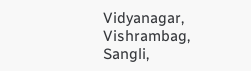Vidyanagar, Vishrambag, Sangli,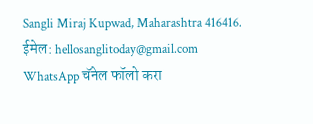Sangli Miraj Kupwad, Maharashtra 416416. ईमेल: hellosanglitoday@gmail.com
WhatsApp चॅनेल फॉलो करा